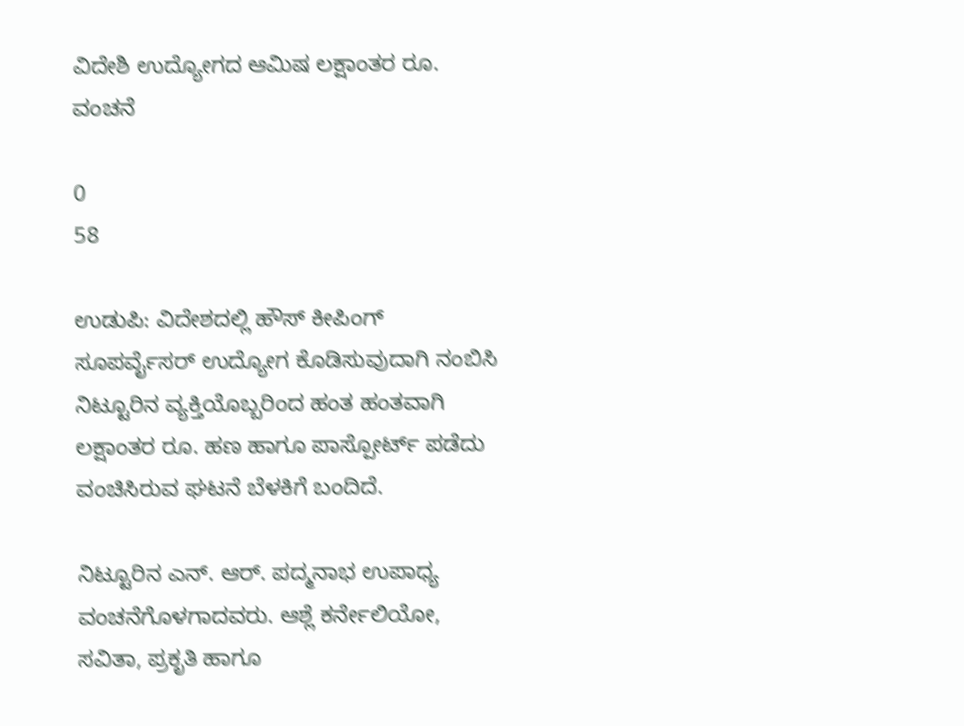ವಿದೇಶಿ ಉದ್ಯೋಗದ ಆಮಿಷ ಲಕ್ಷಾಂತರ ರೂ. ವಂಚನೆ

0
58

ಉಡುಪಿ: ವಿದೇಶದಲ್ಲಿ ಹೌಸ್ ಕೀಪಿಂಗ್ ಸೂಪರ್ವೈಸರ್ ಉದ್ಯೋಗ ಕೊಡಿಸುವುದಾಗಿ ನಂಬಿಸಿ ನಿಟ್ಟೂರಿನ ವ್ಯಕ್ತಿಯೊಬ್ಬರಿಂದ ಹಂತ ಹಂತವಾಗಿ ಲಕ್ಷಾಂತರ ರೂ. ಹಣ ಹಾಗೂ ಪಾಸ್ಪೋರ್ಟ್ ಪಡೆದು ವಂಚಿಸಿರುವ ಘಟನೆ ಬೆಳಕಿಗೆ ಬಂದಿದೆ.

ನಿಟ್ಟೂರಿನ ಎನ್. ಆರ್. ಪದ್ಮನಾಭ ಉಪಾಧ್ಯ ವಂಚನೆಗೊಳಗಾದವರು. ಆಶ್ಲೆ ಕರ್ನೇಲಿಯೋ, ಸವಿತಾ, ಪ್ರಕೃತಿ ಹಾಗೂ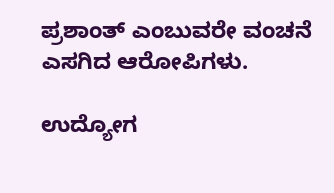ಪ್ರಶಾಂತ್ ಎಂಬುವರೇ ವಂಚನೆ ಎಸಗಿದ ಆರೋಪಿಗಳು.

ಉದ್ಯೋಗ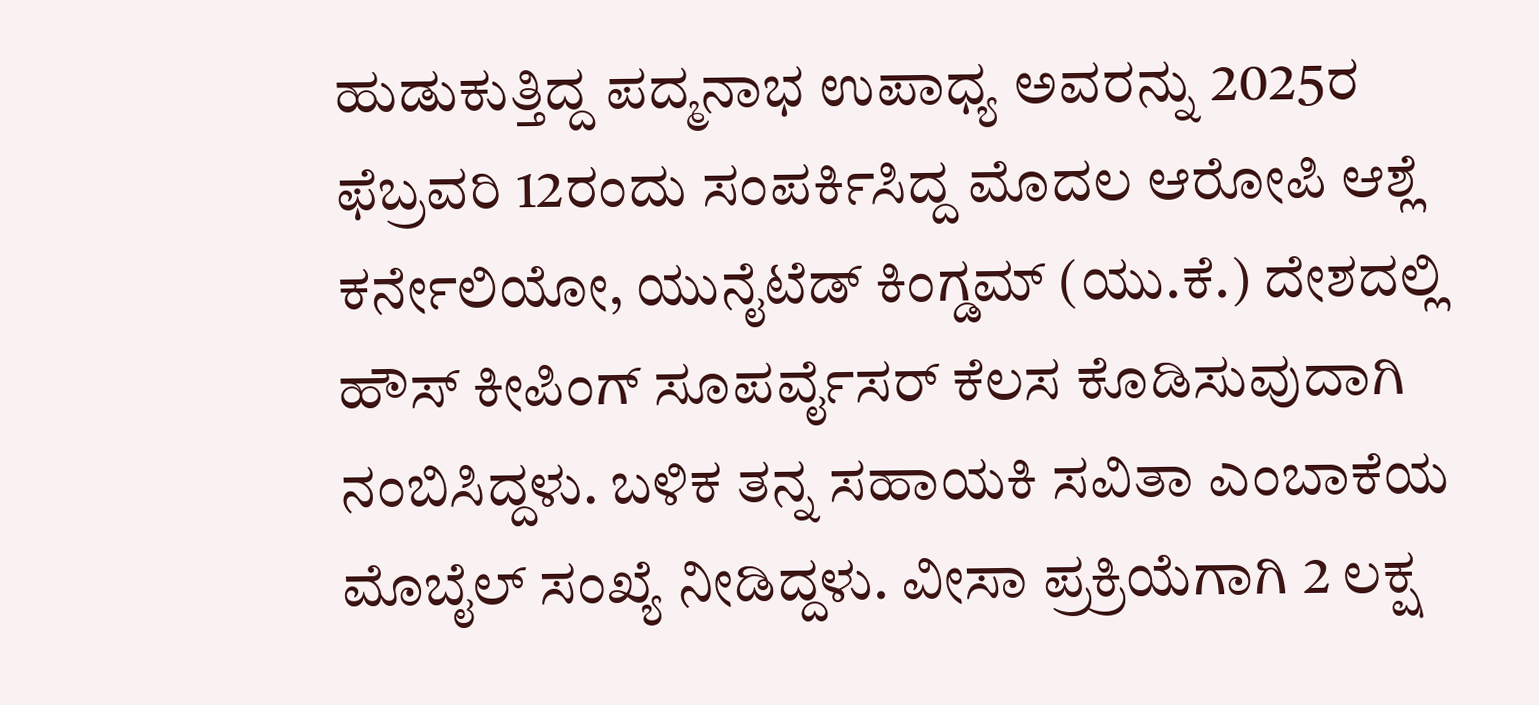ಹುಡುಕುತ್ತಿದ್ದ ಪದ್ಮನಾಭ ಉಪಾಧ್ಯ ಅವರನ್ನು 2025ರ ಫೆಬ್ರವರಿ 12ರಂದು ಸಂಪರ್ಕಿಸಿದ್ದ ಮೊದಲ ಆರೋಪಿ ಆಶ್ಲೆ ಕರ್ನೇಲಿಯೋ, ಯುನೈಟೆಡ್ ಕಿಂಗ್ಡಮ್ (ಯು.ಕೆ.) ದೇಶದಲ್ಲಿ ಹೌಸ್ ಕೀಪಿಂಗ್ ಸೂಪರ್ವೈಸರ್ ಕೆಲಸ ಕೊಡಿಸುವುದಾಗಿ ನಂಬಿಸಿದ್ದಳು. ಬಳಿಕ ತನ್ನ ಸಹಾಯಕಿ ಸವಿತಾ ಎಂಬಾಕೆಯ ಮೊಬೈಲ್ ಸಂಖ್ಯೆ ನೀಡಿದ್ದಳು. ವೀಸಾ ಪ್ರಕ್ರಿಯೆಗಾಗಿ 2 ಲಕ್ಷ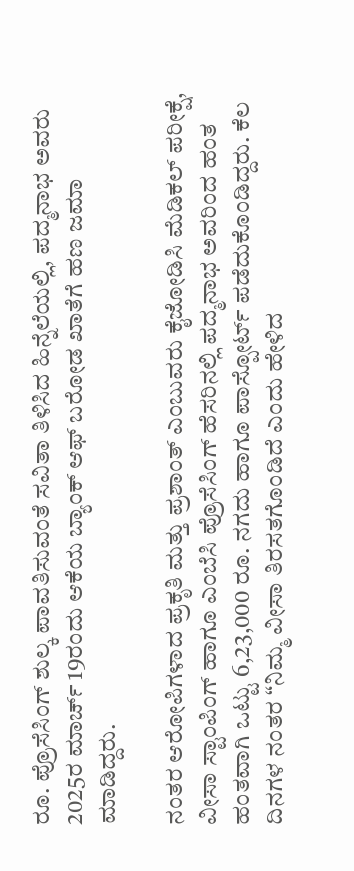ರೂ. ಪ್ರೊಸೆಸಿಂಗ್ ಶುಲ್ಕ ಪಾವತಿಸುವಂತೆ ಸವಿತಾ ತಿಳಿಸಿದ ಹಿನ್ನೆಲೆಯಲ್ಲಿ, ಪದ್ಮನಾಭ ಅವರು 2025ರ ಮಾರ್ಚ್ 19ರಂದು ಆಕೆಯ ಬ್ಯಾಂಕ್ ಆಫ್ ಬರೋಡ ಖಾತೆಗೆ ಹಣ ಜಮಾ ಮಾಡಿದ್ದರು.

ನಂತರ ಆರೋಪಿಗಳಾದ ಪ್ರಕೃತಿ ಮತ್ತು ಪ್ರಶಾಂತ್ ಎಂಬುವರು ಕೈಜೋಡಿಸಿ ಮೆಡಿಕಲ್ ಪರೀಕ್ಷೆ, ವೀಸಾ ಸ್ಟಾಂಪಿಂಗ್ ಹಾಗೂ ಎಂಬೆಸಿ ಪ್ರೊಸೆಸಿಂಗ್ ಹೆಸರಿನಲ್ಲಿ ಪದ್ಮನಾಭ ಅವರಿಂದ ಹಂತ ಹಂತವಾಗಿ ಒಟ್ಟು 6,23,000 ರೂ. ನಗದು ಹಾಗೂ ಪಾಸ್ಪೋರ್ಟ್ ಪಡೆದುಕೊಂಡಿದ್ದರು. ಕೆಲ ದಿನಗಳ ನಂತರ “ನಿಮ್ಮ ವೀಸಾ ತಿರಸತಗೊಂಡಿದೆ ಎಂದು ಹೇಳಿದ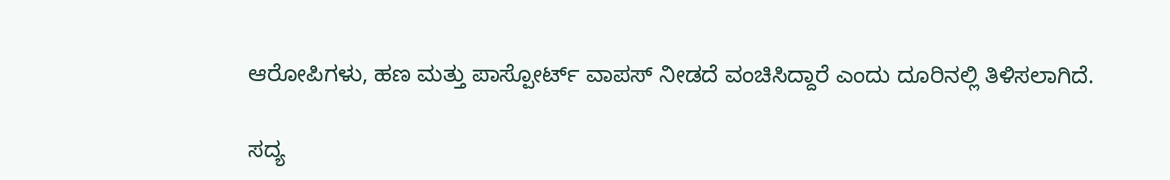ಆರೋಪಿಗಳು, ಹಣ ಮತ್ತು ಪಾಸ್ಪೋರ್ಟ್ ವಾಪಸ್ ನೀಡದೆ ವಂಚಿಸಿದ್ದಾರೆ ಎಂದು ದೂರಿನಲ್ಲಿ ತಿಳಿಸಲಾಗಿದೆ.

ಸದ್ಯ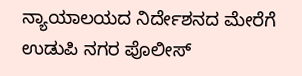ನ್ಯಾಯಾಲಯದ ನಿರ್ದೇಶನದ ಮೇರೆಗೆ ಉಡುಪಿ ನಗರ ಪೊಲೀಸ್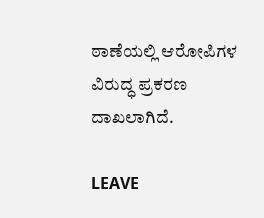ಠಾಣೆಯಲ್ಲಿ ಆರೋಪಿಗಳ ವಿರುದ್ಧ ಪ್ರಕರಣ ದಾಖಲಾಗಿದೆ.

LEAVE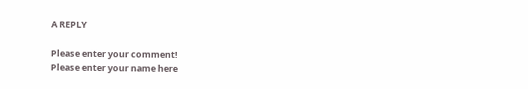A REPLY

Please enter your comment!
Please enter your name here